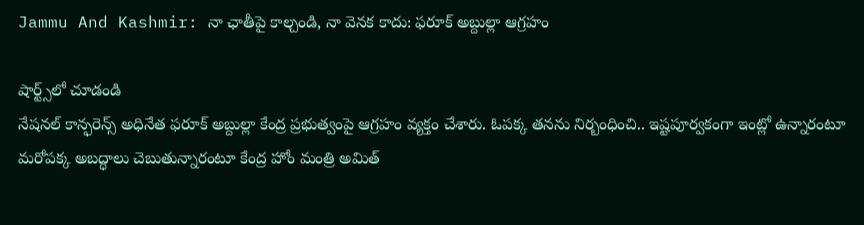Jammu And Kashmir: నా ఛాతీపై కాల్చండి, నా వెనక కాదు: ఫరూక్ అబ్దుల్లా ఆగ్రహం

షార్ట్స్‌లో చూడండి
నేషనల్ కాన్ఫరెన్స్ అధినేత ఫరూక్ అబ్దుల్లా కేంద్ర ప్రభుత్వంపై ఆగ్రహం వ్యక్తం చేశారు. ఓపక్క తనను నిర్బంధించి.. ఇష్టపూర్వకంగా ఇంట్లో ఉన్నారంటూ మరోపక్క అబద్ధాలు చెబుతున్నారంటూ కేంద్ర హోం మంత్రి అమిత్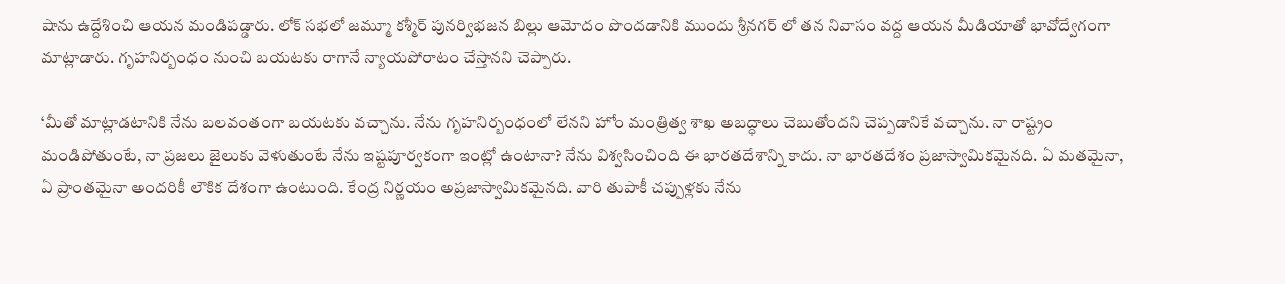షాను ఉద్దేశించి ఆయన మండిపడ్డారు. లోక్ సభలో జమ్మూ కశ్మీర్ పునర్విభజన బిల్లు ఆమోదం పొందడానికి ముందు శ్రీనగర్ లో తన నివాసం వద్ద ఆయన మీడియాతో భావోద్వేగంగా మాట్లాడారు. గృహనిర్బంధం నుంచి బయటకు రాగానే న్యాయపోరాటం చేస్తానని చెప్పారు.

‘మీతో మాట్లాడటానికి నేను బలవంతంగా బయటకు వచ్చాను. నేను గృహనిర్బంధంలో లేనని హోం మంత్రిత్వ శాఖ అబద్ధాలు చెబుతోందని చెప్పడానికే వచ్చాను. నా రాష్ట్రం మండిపోతుంటే, నా ప్రజలు జైలుకు వెళుతుంటే నేను ఇష్టపూర్వకంగా ఇంట్లో ఉంటానా? నేను విశ్వసించింది ఈ భారతదేశాన్ని కాదు. నా భారతదేశం ప్రజాస్వామికమైనది. ఏ మతమైనా, ఏ ప్రాంతమైనా అందరికీ లౌకిక దేశంగా ఉంటుంది. కేంద్ర నిర్ణయం అప్రజాస్వామికమైనది. వారి తుపాకీ చప్పుళ్లకు నేను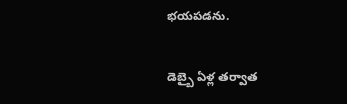భయపడను.

డెబ్బై ఏళ్ల తర్వాత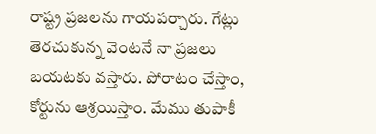రాష్ట్ర ప్రజలను గాయపర్చారు. గేట్లు తెరచుకున్న వెంటనే నా ప్రజలు బయటకు వస్తారు. పోరాటం చేస్తాం, కోర్టును ఆశ్రయిస్తాం. మేము తుపాకీ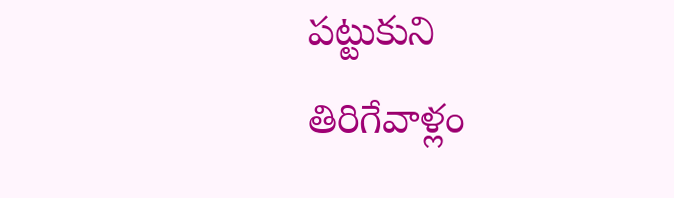పట్టుకుని తిరిగేవాళ్లం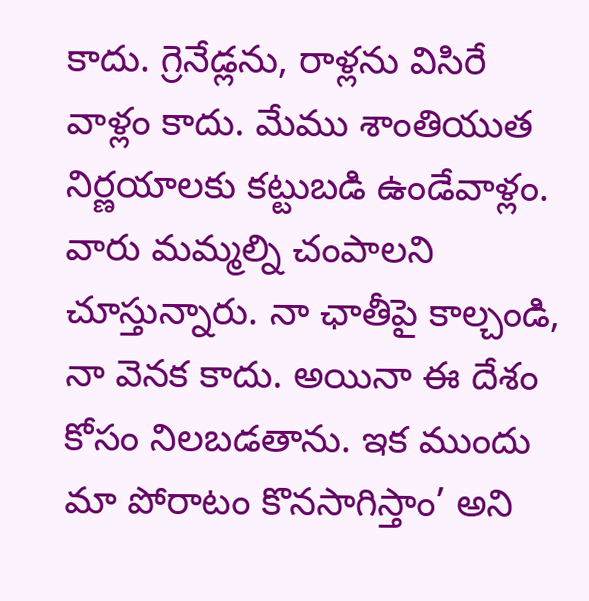కాదు. గ్రెనేడ్లను, రాళ్లను విసిరే వాళ్లం కాదు. మేము శాంతియుత నిర్ణయాలకు కట్టుబడి ఉండేవాళ్లం. వారు మమ్మల్ని చంపాలని చూస్తున్నారు. నా ఛాతీపై కాల్చండి, నా వెనక కాదు. అయినా ఈ దేశం కోసం నిలబడతాను. ఇక ముందు మా పోరాటం కొనసాగిస్తాం’ అని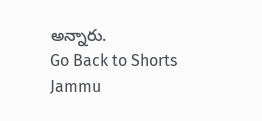అన్నారు.
Go Back to Shorts
Jammu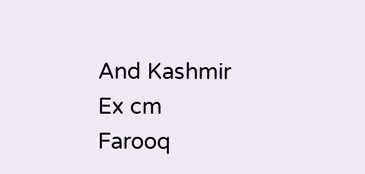And Kashmir
Ex cm
Farooq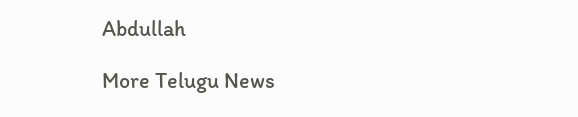Abdullah

More Telugu News